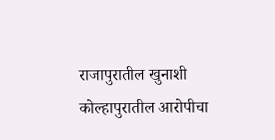राजापुरातील खुनाशी कोल्हापुरातील आरोपीचा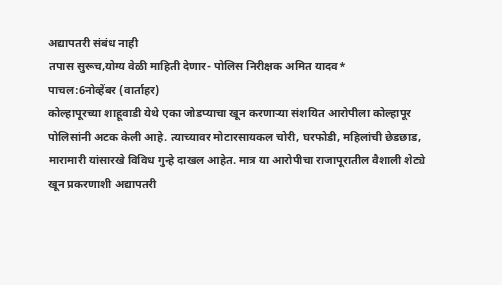अद्यापतरी संबंध नाही
तपास सुरूच,योग्य वेळी माहिती देणार- पोलिस निरीक्षक अमित यादव*
पाचल:6नोव्हेंबर (वार्ताहर)
कोल्हापूरच्या शाहूवाडी येथे एका जोडप्याचा खून करणाऱ्या संशयित आरोपीला कोल्हापूर पोलिसांनी अटक केली आहे. त्याच्यावर मोटारसायकल चोरी, घरफोडी, महिलांची छेडछाड, मारामारी यांसारखे विविध गुन्हे दाखल आहेत. मात्र या आरोपीचा राजापूरातील वैशाली शेट्ये खून प्रकरणाशी अद्यापतरी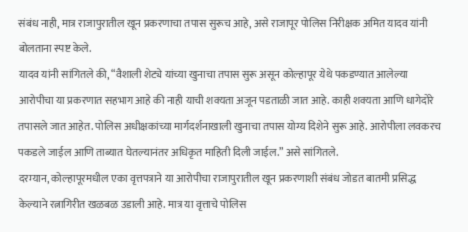संबंध नाही, मात्र राजापुरातील खून प्रकरणाचा तपास सुरूच आहे, असे राजापूर पोलिस निरीक्षक अमित यादव यांनी बोलताना स्पष्ट केले.
यादव यांनी सांगितले की, “वैशाली शेट्ये यांच्या खुनाचा तपास सुरू असून कोल्हापूर येथे पकडण्यात आलेल्या आरोपीचा या प्रकरणात सहभाग आहे की नाही याची शक्यता अजून पडताळी जात आहे. काही शक्यता आणि धागेदोरे तपासले जात आहेत. पोलिस अधीक्षकांच्या मार्गदर्शनाखाली खुनाचा तपास योग्य दिशेने सुरू आहे. आरोपीला लवकरच पकडले जाईल आणि ताब्यात घेतल्यानंतर अधिकृत माहिती दिली जाईल.” असे सांगितले.
दरम्यान, कोल्हापूरमधील एका वृत्तपत्राने या आरोपीचा राजापुरातील खून प्रकरणाशी संबंध जोडत बातमी प्रसिद्ध केल्याने रत्नागिरीत खळबळ उडाली आहे. मात्र या वृत्ताचे पोलिस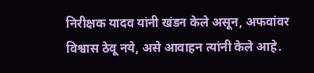निरीक्षक यादव यांनी खंडन केले असून, अफवांवर विश्वास ठेवू नये, असे आवाहन त्यांनी केले आहे.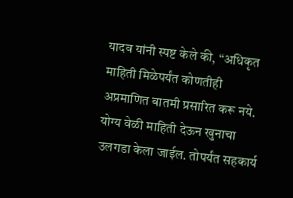यादव यांनी स्पष्ट केले की, “अधिकृत माहिती मिळेपर्यंत कोणतीही अप्रमाणित बातमी प्रसारित करू नये. योग्य वेळी माहिती देऊन खुनाचा उलगडा केला जाईल. तोपर्यंत सहकार्य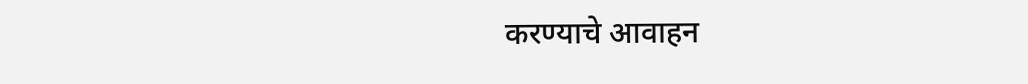करण्याचे आवाहन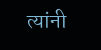त्यांनी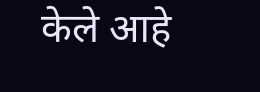केले आहे